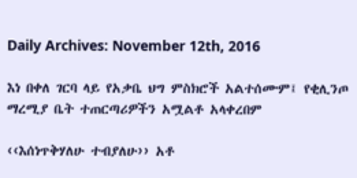Daily Archives: November 12th, 2016

እነ በቀለ ገርባ ላይ የአቃቤ ህግ ምስክሮች አልተሰሙም፤ የቂሊንጦ ማረሚያ ቤት ተጠርጣሪዎችን አሟልቶ አላቀረበም

‹‹እሰነጥቅሃለሁ ተብያለሁ›› አቶ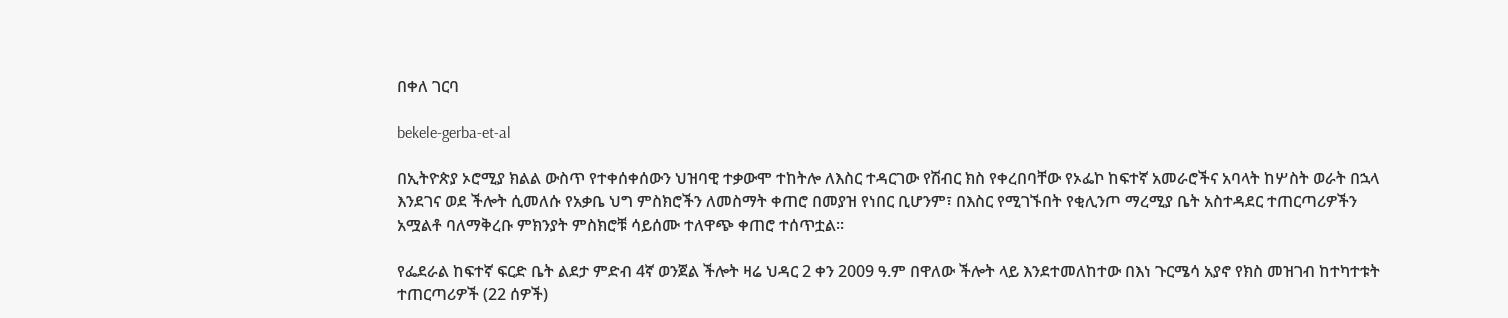በቀለ ገርባ

bekele-gerba-et-al

በኢትዮጵያ ኦሮሚያ ክልል ውስጥ የተቀሰቀሰውን ህዝባዊ ተቃውሞ ተከትሎ ለእስር ተዳርገው የሽብር ክስ የቀረበባቸው የኦፌኮ ከፍተኛ አመራሮችና አባላት ከሦስት ወራት በኋላ እንደገና ወደ ችሎት ሲመለሱ የአቃቤ ህግ ምስክሮችን ለመስማት ቀጠሮ በመያዝ የነበር ቢሆንም፣ በእስር የሚገኙበት የቂሊንጦ ማረሚያ ቤት አስተዳደር ተጠርጣሪዎችን አሟልቶ ባለማቅረቡ ምክንያት ምስክሮቹ ሳይሰሙ ተለዋጭ ቀጠሮ ተሰጥቷል፡፡

የፌደራል ከፍተኛ ፍርድ ቤት ልደታ ምድብ 4ኛ ወንጀል ችሎት ዛሬ ህዳር 2 ቀን 2009 ዓ.ም በዋለው ችሎት ላይ እንደተመለከተው በእነ ጉርሜሳ አያኖ የክስ መዝገብ ከተካተቱት ተጠርጣሪዎች (22 ሰዎች)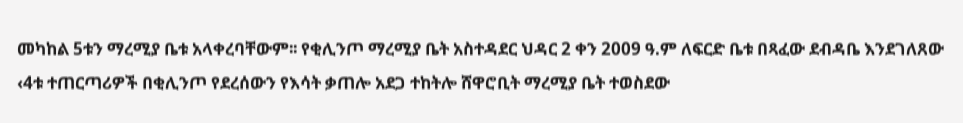መካከል 5ቱን ማረሚያ ቤቱ አላቀረባቸውም፡፡ የቂሊንጦ ማረሚያ ቤት አስተዳደር ህዳር 2 ቀን 2009 ዓ.ም ለፍርድ ቤቱ በጻፈው ደብዳቤ እንደገለጸው ‹4ቱ ተጠርጣሪዎች በቂሊንጦ የደረሰውን የእሳት ቃጠሎ አደጋ ተከትሎ ሸዋሮቢት ማረሚያ ቤት ተወስደው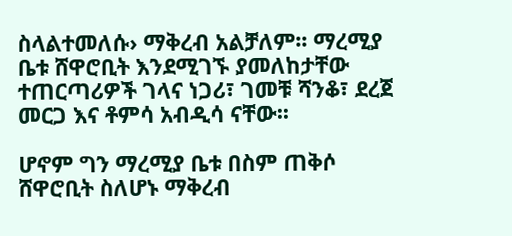ስላልተመለሱ› ማቅረብ አልቻለም፡፡ ማረሚያ ቤቱ ሸዋሮቢት እንደሚገኙ ያመለከታቸው ተጠርጣሪዎች ገላና ነጋሪ፣ ገመቹ ሻንቆ፣ ደረጀ መርጋ እና ቶምሳ አብዲሳ ናቸው፡፡

ሆኖም ግን ማረሚያ ቤቱ በስም ጠቅሶ ሸዋሮቢት ስለሆኑ ማቅረብ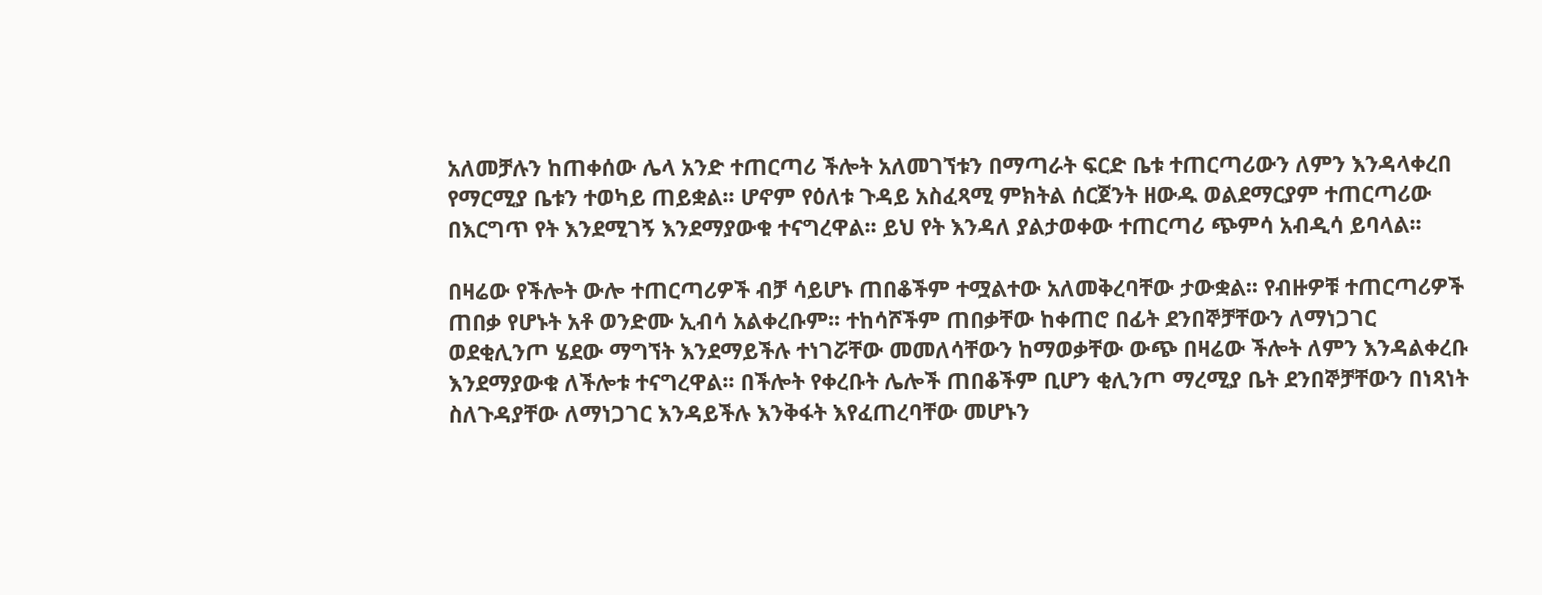አለመቻሉን ከጠቀሰው ሌላ አንድ ተጠርጣሪ ችሎት አለመገኘቱን በማጣራት ፍርድ ቤቱ ተጠርጣሪውን ለምን እንዳላቀረበ የማርሚያ ቤቱን ተወካይ ጠይቋል፡፡ ሆኖም የዕለቱ ጉዳይ አስፈጻሚ ምክትል ሰርጀንት ዘውዱ ወልደማርያም ተጠርጣሪው በእርግጥ የት እንደሚገኝ እንደማያውቁ ተናግረዋል፡፡ ይህ የት እንዳለ ያልታወቀው ተጠርጣሪ ጭምሳ አብዲሳ ይባላል፡፡

በዛሬው የችሎት ውሎ ተጠርጣሪዎች ብቻ ሳይሆኑ ጠበቆችም ተሟልተው አለመቅረባቸው ታውቋል፡፡ የብዙዎቹ ተጠርጣሪዎች ጠበቃ የሆኑት አቶ ወንድሙ ኢብሳ አልቀረቡም፡፡ ተከሳሾችም ጠበቃቸው ከቀጠሮ በፊት ደንበኞቻቸውን ለማነጋገር ወደቂሊንጦ ሄደው ማግኘት እንደማይችሉ ተነገሯቸው መመለሳቸውን ከማወቃቸው ውጭ በዛሬው ችሎት ለምን እንዳልቀረቡ እንደማያውቁ ለችሎቱ ተናግረዋል፡፡ በችሎት የቀረቡት ሌሎች ጠበቆችም ቢሆን ቂሊንጦ ማረሚያ ቤት ደንበኞቻቸውን በነጻነት ስለጉዳያቸው ለማነጋገር እንዳይችሉ እንቅፋት እየፈጠረባቸው መሆኑን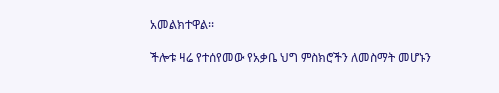አመልክተዋል፡፡

ችሎቱ ዛሬ የተሰየመው የአቃቤ ህግ ምስክሮችን ለመስማት መሆኑን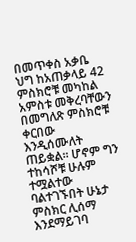በመጥቀስ አቃቤ ህግ ከአጠቃላይ 42 ምስክሮቹ መካከል አምስቱ መቅረባቸውን በመግለጽ ምስክሮቹ ቀርበው እንዲሰሙለት ጠይቋል፡፡ ሆኖም ግን ተከሳሾቹ ሁሉም ተሟልተው ባልተገኙበት ሁኔታ ምስክር ሊሰማ እንደማይገባ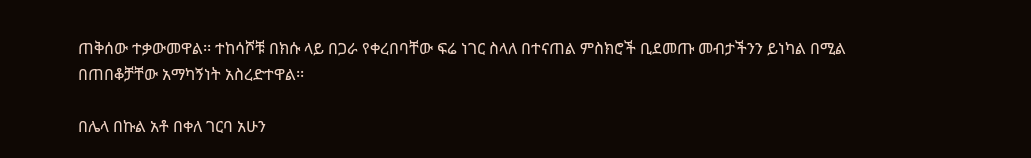ጠቅሰው ተቃውመዋል፡፡ ተከሳሾቹ በክሱ ላይ በጋራ የቀረበባቸው ፍሬ ነገር ስላለ በተናጠል ምስክሮች ቢደመጡ መብታችንን ይነካል በሚል በጠበቆቻቸው አማካኝነት አስረድተዋል፡፡

በሌላ በኩል አቶ በቀለ ገርባ አሁን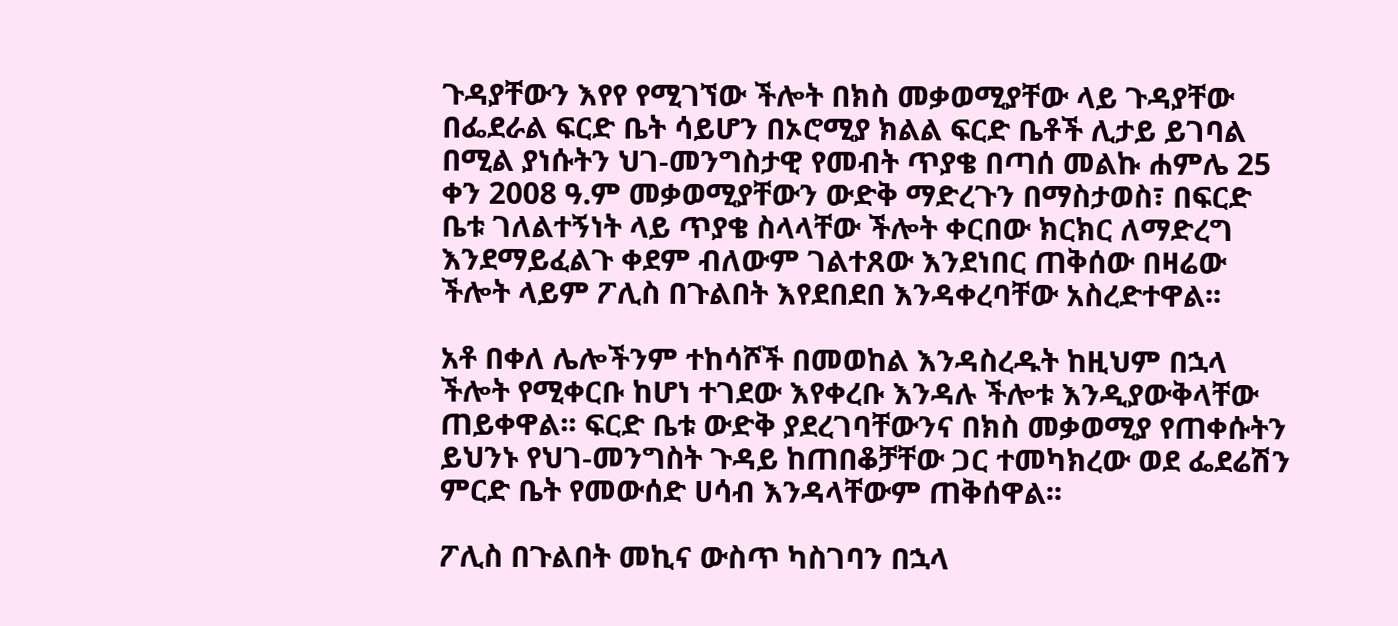ጉዳያቸውን እየየ የሚገኘው ችሎት በክስ መቃወሚያቸው ላይ ጉዳያቸው በፌደራል ፍርድ ቤት ሳይሆን በኦሮሚያ ክልል ፍርድ ቤቶች ሊታይ ይገባል በሚል ያነሱትን ህገ-መንግስታዊ የመብት ጥያቄ በጣሰ መልኩ ሐምሌ 25 ቀን 2008 ዓ.ም መቃወሚያቸውን ውድቅ ማድረጉን በማስታወስ፣ በፍርድ ቤቱ ገለልተኝነት ላይ ጥያቄ ስላላቸው ችሎት ቀርበው ክርክር ለማድረግ እንደማይፈልጉ ቀደም ብለውም ገልተጸው እንደነበር ጠቅሰው በዛሬው ችሎት ላይም ፖሊስ በጉልበት እየደበደበ እንዳቀረባቸው አስረድተዋል፡፡

አቶ በቀለ ሌሎችንም ተከሳሾች በመወከል እንዳስረዱት ከዚህም በኋላ ችሎት የሚቀርቡ ከሆነ ተገደው እየቀረቡ እንዳሉ ችሎቱ እንዲያውቅላቸው ጠይቀዋል፡፡ ፍርድ ቤቱ ውድቅ ያደረገባቸውንና በክስ መቃወሚያ የጠቀሱትን ይህንኑ የህገ-መንግስት ጉዳይ ከጠበቆቻቸው ጋር ተመካክረው ወደ ፌደሬሽን ምርድ ቤት የመውሰድ ሀሳብ እንዳላቸውም ጠቅሰዋል፡፡

ፖሊስ በጉልበት መኪና ውስጥ ካስገባን በኋላ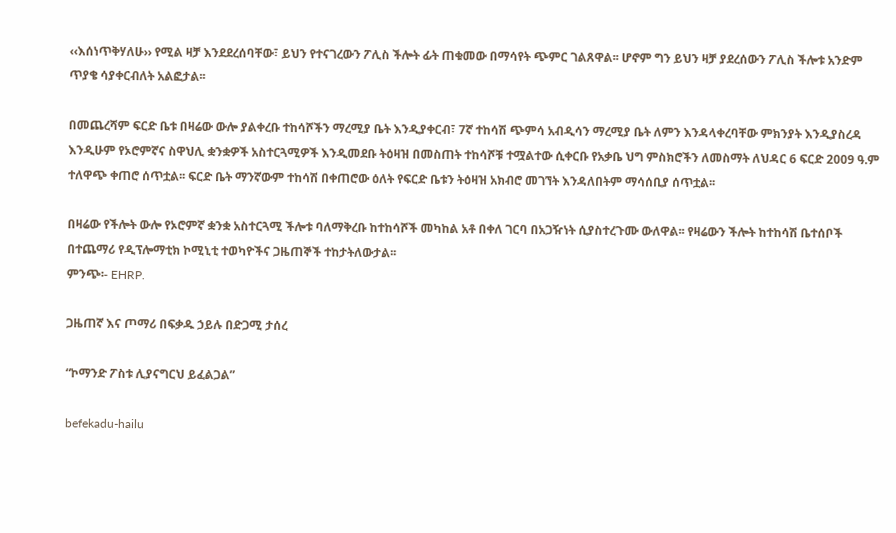‹‹እሰነጥቅሃለሁ›› የሚል ዛቻ እንደደረሰባቸው፣ ይህን የተናገረውን ፖሊስ ችሎት ፊት ጠቁመው በማሳየት ጭምር ገልጸዋል፡፡ ሆኖም ግን ይህን ዛቻ ያደረሰውን ፖሊስ ችሎቱ አንድም ጥያቄ ሳያቀርብለት አልፎታል፡፡

በመጨረሻም ፍርድ ቤቱ በዛሬው ውሎ ያልቀረቡ ተከሳሾችን ማረሚያ ቤት እንዲያቀርብ፣ 7ኛ ተከሳሽ ጭምሳ አብዲሳን ማረሚያ ቤት ለምን እንዳላቀረባቸው ምክንያት እንዲያስረዳ እንዲሁም የኦሮምኛና ስዋህሊ ቋንቋዎች አስተርጓሚዎች እንዲመደቡ ትዕዛዝ በመስጠት ተከሳሾቹ ተሟልተው ሲቀርቡ የአቃቤ ህግ ምስክሮችን ለመስማት ለህዳር 6 ፍርድ 2009 ዓ.ም ተለዋጭ ቀጠሮ ሰጥቷል፡፡ ፍርድ ቤት ማንኛውም ተከሳሽ በቀጠሮው ዕለት የፍርድ ቤቱን ትዕዛዝ አክብሮ መገኘት እንዳለበትም ማሳሰቢያ ሰጥቷል፡፡

በዛሬው የችሎት ውሎ የኦሮምኛ ቋንቋ አስተርጓሚ ችሎቱ ባለማቅረቡ ከተከሳሾች መካከል አቶ በቀለ ገርባ በአጋዥነት ሲያስተረጉሙ ውለዋል፡፡ የዛሬውን ችሎት ከተከሳሽ ቤተሰቦች በተጨማሪ የዲፕሎማቲክ ኮሚኒቲ ተወካዮችና ጋዜጠኞች ተከታትለውታል፡፡
ምንጭ፡- EHRP.

ጋዜጠኛ እና ጦማሪ በፍቃዱ ኃይሉ በድጋሚ ታሰረ

“ኮማንድ ፖስቱ ሊያናግርህ ይፈልጋል”

befekadu-hailu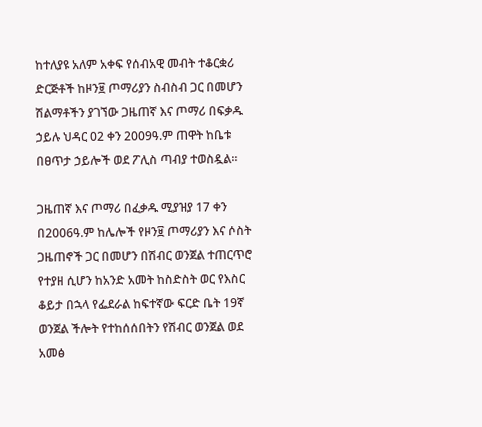ከተለያዩ አለም አቀፍ የሰብአዊ መብት ተቆርቋሪ ድርጅቶች ከዞን፱ ጦማሪያን ስብስብ ጋር በመሆን ሽልማቶችን ያገኘው ጋዜጠኛ እና ጦማሪ በፍቃዱ ኃይሉ ህዳር 02 ቀን 2009ዓ.ም ጠዋት ከቤቱ በፀጥታ ኃይሎች ወደ ፖሊስ ጣብያ ተወስዷል።

ጋዜጠኛ እና ጦማሪ በፈቃዱ ሚያዝያ 17 ቀን በ2006ዓ.ም ከሌሎች የዞን፱ ጦማሪያን እና ሶስት ጋዜጠኖች ጋር በመሆን በሽብር ወንጀል ተጠርጥሮ የተያዘ ሲሆን ከአንድ አመት ከስድስት ወር የእስር ቆይታ በኋላ የፌደራል ከፍተኛው ፍርድ ቤት 19ኛ ወንጀል ችሎት የተከሰሰበትን የሽብር ወንጀል ወደ አመፅ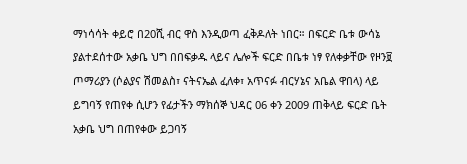ማነሳሳት ቀይሮ በ20ሺ ብር ዋስ እንዲወጣ ፈቅዶለት ነበር። በፍርድ ቤቱ ውሳኔ ያልተደሰተው አቃቤ ህግ በበፍቃዱ ላይና ሌሎች ፍርድ በቤቱ ነፃ የለቀቃቸው የዞን፱ ጦማሪያን (ሶልያና ሽመልስ፣ ናትናኤል ፈለቀ፣ አጥናፉ ብርሃኔና አቤል ዋበላ) ላይ ይግባኝ የጠየቀ ሲሆን የፊታችን ማክሰኞ ህዳር 06 ቀን 2009 ጠቅላይ ፍርድ ቤት አቃቤ ህግ በጠየቀው ይጋባኝ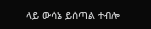ላይ ውሳኔ ይሰጣል ተብሎ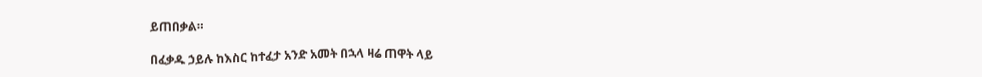ይጠበቃል።

በፈቃዱ ኃይሉ ከእስር ከተፈታ አንድ አመት በኋላ ዛሬ ጠዋት ላይ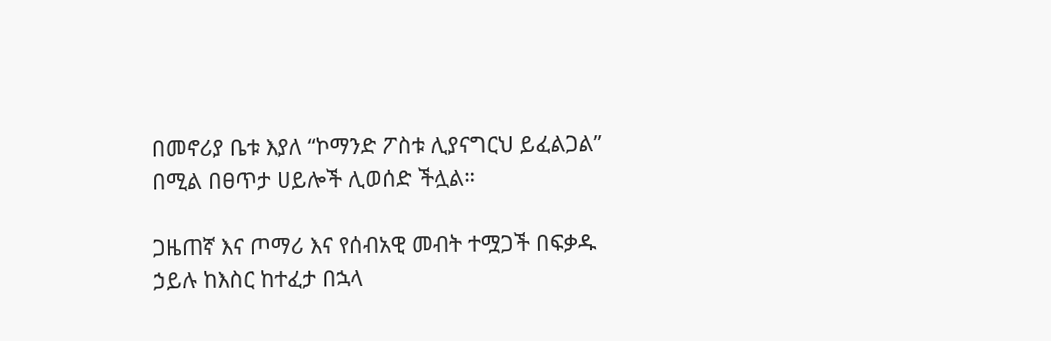በመኖሪያ ቤቱ እያለ “ኮማንድ ፖስቱ ሊያናግርህ ይፈልጋል” በሚል በፀጥታ ሀይሎች ሊወሰድ ችሏል።

ጋዜጠኛ እና ጦማሪ እና የሰብአዊ መብት ተሟጋች በፍቃዱ ኃይሉ ከእስር ከተፈታ በኋላ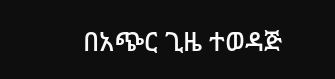በአጭር ጊዜ ተወዳጅ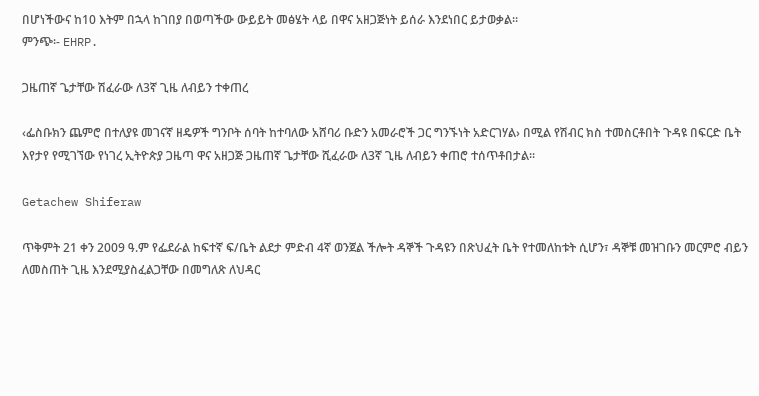በሆነችውና ከ10 እትም በኋላ ከገበያ በወጣችው ውይይት መፅሄት ላይ በዋና አዘጋጅነት ይሰራ እንደነበር ይታወቃል።
ምንጭ፡- EHRP.

ጋዜጠኛ ጌታቸው ሽፈራው ለ3ኛ ጊዜ ለብይን ተቀጠረ

‹ፌስቡክን ጨምሮ በተለያዩ መገናኛ ዘዴዎች ግንቦት ሰባት ከተባለው አሸባሪ ቡድን አመራሮች ጋር ግንኙነት አድርገሃል› በሚል የሽብር ክስ ተመስርቶበት ጉዳዩ በፍርድ ቤት እየታየ የሚገኘው የነገረ ኢትዮጵያ ጋዜጣ ዋና አዘጋጅ ጋዜጠኛ ጌታቸው ሺፈራው ለ3ኛ ጊዜ ለብይን ቀጠሮ ተሰጥቶበታል፡፡

Getachew Shiferaw

ጥቅምት 21 ቀን 2009 ዓ.ም የፌደራል ከፍተኛ ፍ/ቤት ልደታ ምድብ 4ኛ ወንጀል ችሎት ዳኞች ጉዳዩን በጽህፈት ቤት የተመለከቱት ሲሆን፣ ዳኞቹ መዝገቡን መርምሮ ብይን ለመስጠት ጊዜ እንደሚያስፈልጋቸው በመግለጽ ለህዳር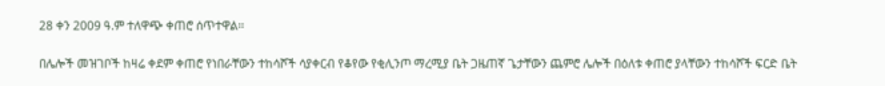28 ቀን 2009 ዓ.ም ተለዋጭ ቀጠሮ ሰጥተዋል፡፡

በሌሎች መዝገቦች ከዛሬ ቀደም ቀጠሮ የነበራቸውን ተከሳሾች ሳያቀርብ የቆየው የቂሊንጦ ማረሚያ ቤት ጋዜጠኛ ጌታቸውን ጨምሮ ሌሎች በዕለቱ ቀጠሮ ያላቸውን ተከሳሾች ፍርድ ቤት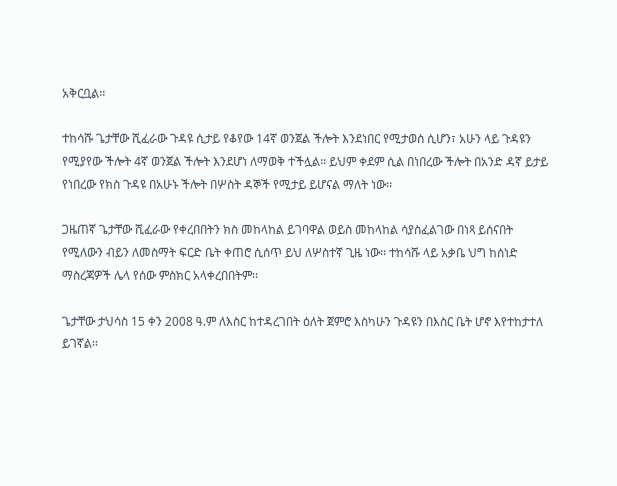አቅርቧል፡፡

ተከሳሹ ጌታቸው ሺፈራው ጉዳዩ ሲታይ የቆየው 14ኛ ወንጀል ችሎት እንደነበር የሚታወስ ሲሆን፣ አሁን ላይ ጉዳዩን የሚያየው ችሎት 4ኛ ወንጀል ችሎት እንደሆነ ለማወቅ ተችሏል፡፡ ይህም ቀደም ሲል በነበረው ችሎት በአንድ ዳኛ ይታይ የነበረው የክስ ጉዳዩ በአሁኑ ችሎት በሦስት ዳኞች የሚታይ ይሆናል ማለት ነው፡፡

ጋዜጠኛ ጌታቸው ሺፈራው የቀረበበትን ክስ መከላከል ይገባዋል ወይስ መከላከል ሳያስፈልገው በነጻ ይሰናበት የሚለውን ብይን ለመስማት ፍርድ ቤት ቀጠሮ ሲሰጥ ይህ ለሦስተኛ ጊዜ ነው፡፡ ተከሳሹ ላይ አቃቤ ህግ ከሰነድ ማስረጃዎች ሌላ የሰው ምስክር አላቀረበበትም፡፡

ጌታቸው ታህሳስ 15 ቀን 2008 ዓ.ም ለእስር ከተዳረገበት ዕለት ጀምሮ እስካሁን ጉዳዩን በእስር ቤት ሆኖ እየተከታተለ ይገኛል፡፡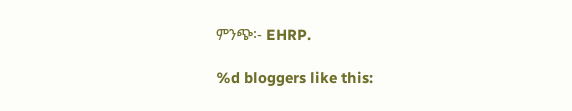ምንጭ፡- EHRP.

%d bloggers like this: